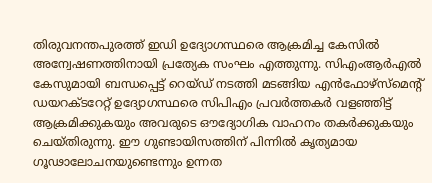തിരുവനന്തപുരത്ത് ഇഡി ഉദ്യോഗസ്ഥരെ ആക്രമിച്ച കേസിൽ അന്വേഷണത്തിനായി പ്രത്യേക സംഘം എത്തുന്നു. സിഎംആർഎൽ കേസുമായി ബന്ധപ്പെട്ട് റെയ്ഡ് നടത്തി മടങ്ങിയ എൻഫോഴ്സ്മെന്റ് ഡയറക്ടറേറ്റ് ഉദ്യോഗസ്ഥരെ സിപിഎം പ്രവർത്തകർ വളഞ്ഞിട്ട് ആക്രമിക്കുകയും അവരുടെ ഔദ്യോഗിക വാഹനം തകർക്കുകയും ചെയ്തിരുന്നു. ഈ ഗുണ്ടായിസത്തിന് പിന്നിൽ കൃത്യമായ ഗൂഢാലോചനയുണ്ടെന്നും ഉന്നത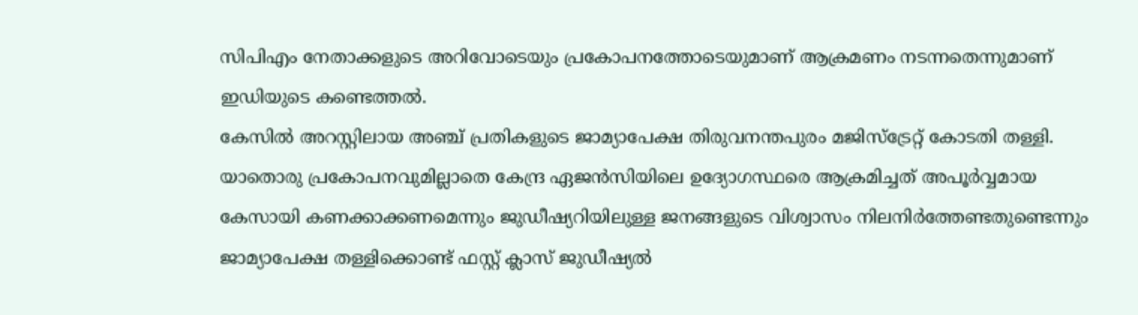സിപിഎം നേതാക്കളുടെ അറിവോടെയും പ്രകോപനത്തോടെയുമാണ് ആക്രമണം നടന്നതെന്നുമാണ് ഇഡിയുടെ കണ്ടെത്തൽ.
കേസിൽ അറസ്റ്റിലായ അഞ്ച് പ്രതികളുടെ ജാമ്യാപേക്ഷ തിരുവനന്തപുരം മജിസ്ട്രേറ്റ് കോടതി തള്ളി. യാതൊരു പ്രകോപനവുമില്ലാതെ കേന്ദ്ര ഏജൻസിയിലെ ഉദ്യോഗസ്ഥരെ ആക്രമിച്ചത് അപൂർവ്വമായ കേസായി കണക്കാക്കണമെന്നും ജുഡീഷ്യറിയിലുള്ള ജനങ്ങളുടെ വിശ്വാസം നിലനിർത്തേണ്ടതുണ്ടെന്നും ജാമ്യാപേക്ഷ തള്ളിക്കൊണ്ട് ഫസ്റ്റ് ക്ലാസ് ജുഡീഷ്യൽ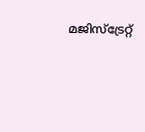മജിസ്ട്രേറ്റ്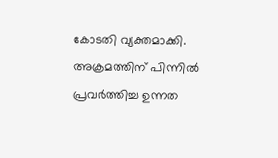കോടതി വ്യക്തമാക്കി. അക്രമത്തിന് പിന്നിൽ പ്രവർത്തിച്ച ഉന്നത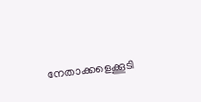നേതാക്കളെക്കൂടി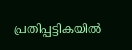പ്രതിപ്പട്ടികയിൽ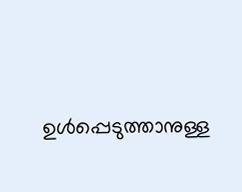ഉൾപ്പെടുത്താനുള്ള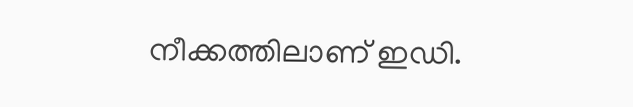നീക്കത്തിലാണ് ഇഡി.